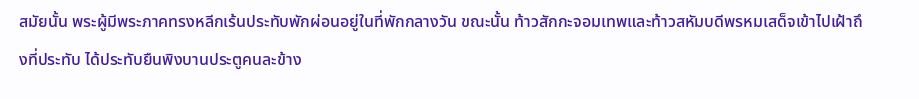สมัยนั้น พระผู้มีพระภาคทรงหลีกเร้นประทับพักผ่อนอยู่ในที่พักกลางวัน ขณะนั้น ท้าวสักกะจอมเทพและท้าวสหัมบดีพรหมเสด็จเข้าไปเฝ้าถึงที่ประทับ ได้ประทับยืนพิงบานประตูคนละข้าง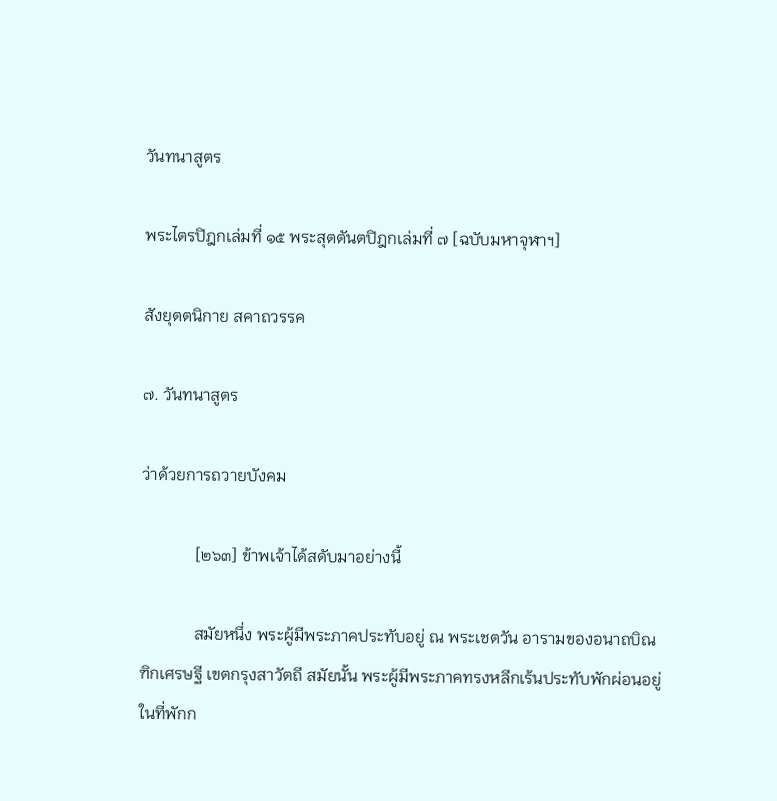วันทนาสูตร

พระไตรปิฎกเล่มที่ ๑๕ พระสุตตันตปิฎกเล่มที่ ๗ [ฉบับมหาจุฬาฯ]

สังยุตตนิกาย สคาถวรรค

๗. วันทนาสูตร

ว่าด้วยการถวายบังคม

             [๒๖๓] ข้าพเจ้าได้สดับมาอย่างนี้

             สมัยหนึ่ง พระผู้มีพระภาคประทับอยู่ ณ พระเชตวัน อารามของอนาถบิณฑิกเศรษฐี เขตกรุงสาวัตถี สมัยนั้น พระผู้มีพระภาคทรงหลีกเร้นประทับพักผ่อนอยู่ในที่พักก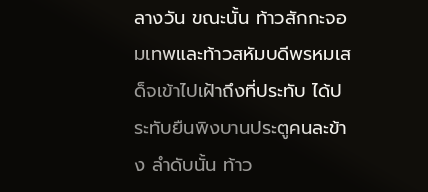ลางวัน ขณะนั้น ท้าวสักกะจอมเทพและท้าวสหัมบดีพรหมเสด็จเข้าไปเฝ้าถึงที่ประทับ ได้ประทับยืนพิงบานประตูคนละข้าง ลำดับนั้น ท้าว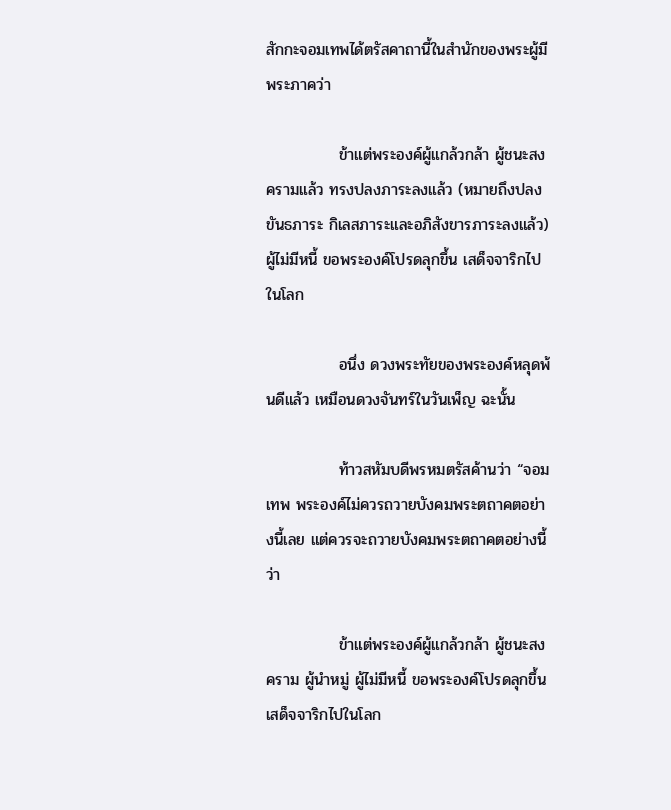สักกะจอมเทพได้ตรัสคาถานี้ในสำนักของพระผู้มีพระภาคว่า

             ข้าแต่พระองค์ผู้แกล้วกล้า ผู้ชนะสงครามแล้ว ทรงปลงภาระลงแล้ว (หมายถึงปลงขันธภาระ กิเลสภาระและอภิสังขารภาระลงแล้ว) ผู้ไม่มีหนี้ ขอพระองค์โปรดลุกขึ้น เสด็จจาริกไปในโลก

             อนึ่ง ดวงพระทัยของพระองค์หลุดพ้นดีแล้ว เหมือนดวงจันทร์ในวันเพ็ญ ฉะนั้น

             ท้าวสหัมบดีพรหมตรัสค้านว่า “จอมเทพ พระองค์ไม่ควรถวายบังคมพระตถาคตอย่างนี้เลย แต่ควรจะถวายบังคมพระตถาคตอย่างนี้ว่า

             ข้าแต่พระองค์ผู้แกล้วกล้า ผู้ชนะสงคราม ผู้นำหมู่ ผู้ไม่มีหนี้ ขอพระองค์โปรดลุกขึ้น เสด็จจาริกไปในโลก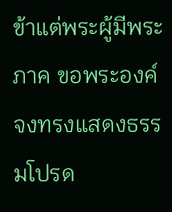ข้าแต่พระผู้มีพระภาค ขอพระองค์จงทรงแสดงธรรมโปรด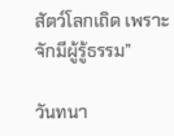สัตว์โลกเถิด เพราะจักมีผู้รู้ธรรม”

วันทนา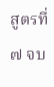สูตรที่ ๗ จบ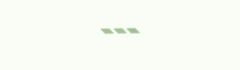---